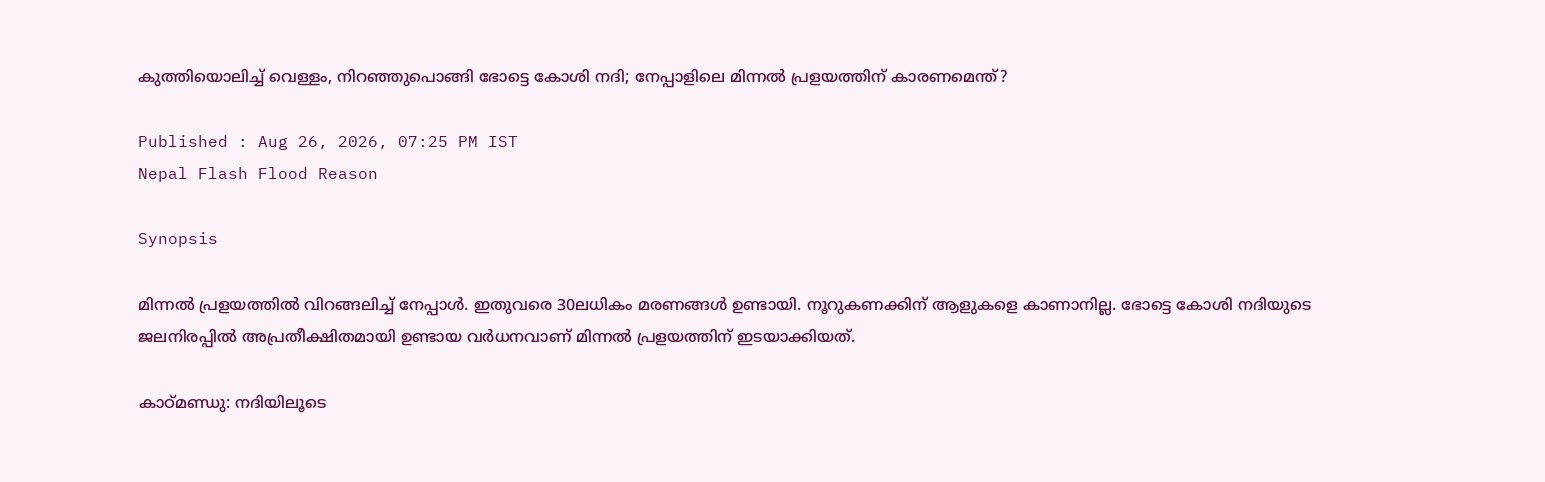കുത്തിയൊലിച്ച് വെള്ളം, നിറഞ്ഞുപൊങ്ങി ഭോട്ടെ കോശി നദി; നേപ്പാളിലെ മിന്നൽ പ്രളയത്തിന് കാരണമെന്ത്?

Published : Aug 26, 2026, 07:25 PM IST
Nepal Flash Flood Reason

Synopsis

മിന്നൽ പ്രളയത്തിൽ വിറങ്ങലിച്ച് നേപ്പാൾ. ഇതുവരെ 30ലധികം മരണങ്ങൾ ഉണ്ടായി. നൂറുകണക്കിന് ആളുകളെ കാണാനില്ല. ഭോട്ടെ കോശി നദിയുടെ ജലനിരപ്പിൽ അപ്രതീക്ഷിതമായി ഉണ്ടായ വർധനവാണ് മിന്നൽ പ്രളയത്തിന് ഇടയാക്കിയത്.

കാഠ്മണ്ഡു: നദിയിലൂടെ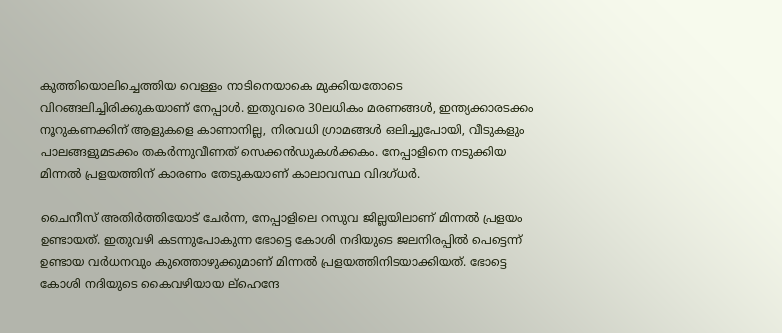കുത്തിയൊലിച്ചെത്തിയ വെള്ളം നാടിനെയാകെ മുക്കിയതോടെ വിറങ്ങലിച്ചിരിക്കുകയാണ് നേപ്പാൾ. ഇതുവരെ 30ലധികം മരണങ്ങൾ, ഇന്ത്യക്കാരടക്കം നൂറുകണക്കിന് ആളുകളെ കാണാനില്ല, നിരവധി ഗ്രാമങ്ങൾ ഒലിച്ചുപോയി, വീടുകളും പാലങ്ങളുമടക്കം തകർന്നുവീണത് സെക്കൻഡുകൾക്കകം. നേപ്പാളിനെ നടുക്കിയ മിന്നൽ പ്രളയത്തിന് കാരണം തേടുകയാണ് കാലാവസ്ഥ വിദഗ്ധർ.

ചൈനീസ് അതിർത്തിയോട് ചേർന്ന, നേപ്പാളിലെ റസുവ ജില്ലയിലാണ് മിന്നൽ പ്രളയം ഉണ്ടായത്. ഇതുവഴി കടന്നുപോകുന്ന ഭോട്ടെ കോശി നദിയുടെ ജലനിരപ്പിൽ പെട്ടെന്ന് ഉണ്ടായ വർധനവും കുത്തൊഴുക്കുമാണ് മിന്നൽ പ്രളയത്തിനിടയാക്കിയത്. ഭോട്ടെ കോശി നദിയുടെ കൈവഴിയായ ല്ഹെന്ദേ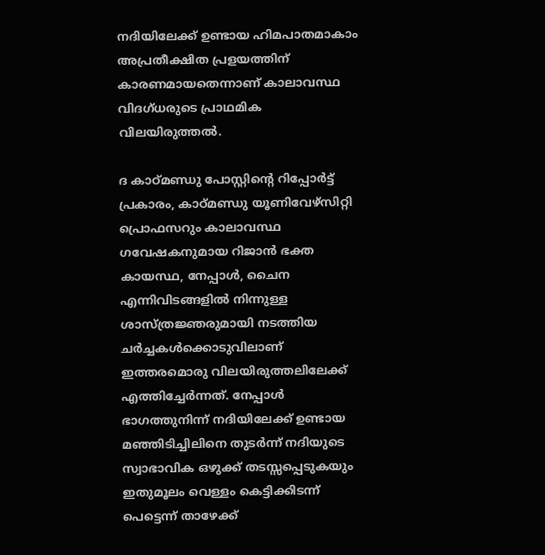നദിയിലേക്ക് ഉണ്ടായ ഹിമപാതമാകാം അപ്രതീക്ഷിത പ്രളയത്തിന് കാരണമായതെന്നാണ് കാലാവസ്ഥ വിദഗ്ധരുടെ പ്രാഥമിക വിലയിരുത്തൽ.

ദ കാഠ്മണ്ഡു പോസ്റ്റിൻ്റെ റിപ്പോർട്ട് പ്രകാരം, കാഠ്മണ്ഡു യൂണിവേഴ്സിറ്റി പ്രൊഫസറും കാലാവസ്ഥ ഗവേഷകനുമായ റിജാൻ ഭക്ത കായസ്ഥ, നേപ്പാൾ, ചൈന എന്നിവിടങ്ങളിൽ നിന്നുള്ള ശാസ്ത്രജ്ഞരുമായി നടത്തിയ ചർച്ചകൾക്കൊടുവിലാണ് ഇത്തരമൊരു വിലയിരുത്തലിലേക്ക് എത്തിച്ചേർന്നത്. നേപ്പാൾ ഭാഗത്തുനിന്ന് നദിയിലേക്ക് ഉണ്ടായ മഞ്ഞിടിച്ചിലിനെ തുടർന്ന് നദിയുടെ സ്വാഭാവിക ഒഴുക്ക് തടസ്സപ്പെടുകയും ഇതുമൂലം വെള്ളം കെട്ടിക്കിടന്ന് പെട്ടെന്ന് താഴേക്ക്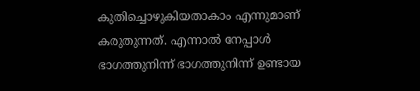കുതിച്ചൊഴുകിയതാകാം എന്നുമാണ് കരുതുന്നത്. എന്നാൽ നേപ്പാൾ ഭാഗത്തുനിന്ന് ഭാഗത്തുനിന്ന് ഉണ്ടായ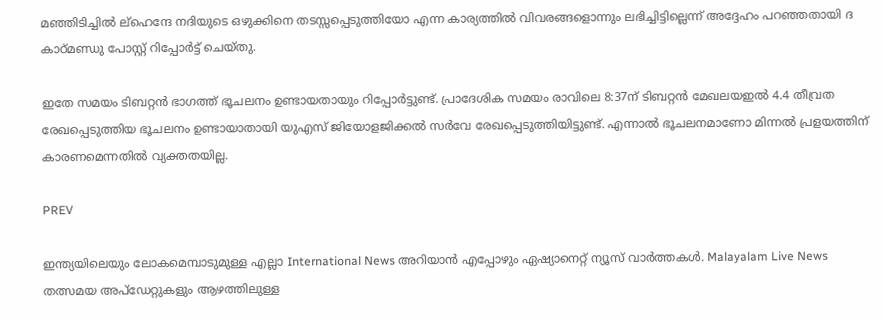മഞ്ഞിടിച്ചിൽ ല്ഹെന്ദേ നദിയുടെ ഒഴുക്കിനെ തടസ്സപ്പെടുത്തിയോ എന്ന കാര്യത്തിൽ വിവരങ്ങളൊന്നും ലഭിച്ചിട്ടില്ലെന്ന് അദ്ദേഹം പറഞ്ഞതായി ദ കാഠ്മണ്ഡു പോസ്റ്റ് റിപ്പോർട്ട് ചെയ്തു.

ഇതേ സമയം ടിബറ്റൻ ഭാഗത്ത് ഭൂചലനം ഉണ്ടായതായും റിപ്പോർട്ടുണ്ട്. പ്രാദേശിക സമയം രാവിലെ 8:37ന് ടിബറ്റൻ മേഖലയഇൽ 4.4 തീവ്രത രേഖപ്പെടുത്തിയ ഭൂചലനം ഉണ്ടായാതായി യുഎസ് ജിയോളജിക്കൽ സർവേ രേഖപ്പെടുത്തിയിട്ടുണ്ട്. എന്നാൽ ഭൂചലനമാണോ മിന്നൽ പ്രളയത്തിന് കാരണമെന്നതിൽ വ്യക്തതയില്ല.

PREV

ഇന്ത്യയിലെയും ലോകമെമ്പാടുമുള്ള എല്ലാ International News അറിയാൻ എപ്പോഴും ഏഷ്യാനെറ്റ് ന്യൂസ് വാർത്തകൾ. Malayalam Live News  തത്സമയ അപ്‌ഡേറ്റുകളും ആഴത്തിലുള്ള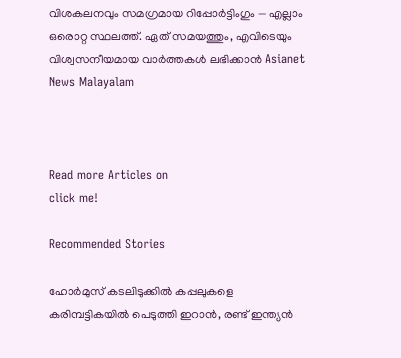വിശകലനവും സമഗ്രമായ റിപ്പോർട്ടിംഗും — എല്ലാം ഒരൊറ്റ സ്ഥലത്ത്. ഏത് സമയത്തും, എവിടെയും വിശ്വസനീയമായ വാർത്തകൾ ലഭിക്കാൻ Asianet News Malayalam



Read more Articles on
click me!

Recommended Stories

ഹോർമുസ് കടലിടുക്കിൽ കപ്പലുകളെ കരിമ്പട്ടികയിൽ പെടുത്തി ഇറാൻ, രണ്ട് ഇന്ത്യൻ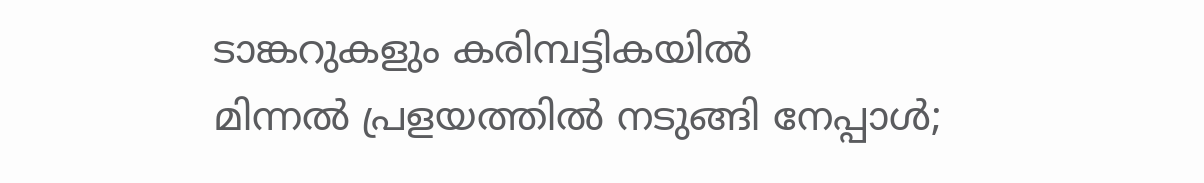ടാങ്കറുകളും കരിമ്പട്ടികയിൽ
മിന്നൽ പ്രളയത്തിൽ നടുങ്ങി നേപ്പാൾ;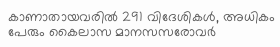കാണാതായവരിൽ 291 വിദേശികൾ, അധികം പേരും കൈലാസ മാനസസരോവ‍ർ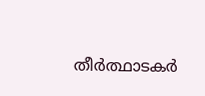തീർത്ഥാടകർ